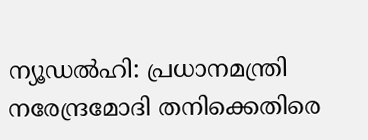ന്യൂഡല്‍ഹി: പ്രധാനമന്ത്രി നരേന്ദ്രമോദി തനിക്കെതിരെ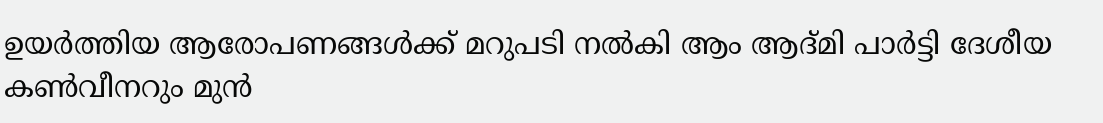ഉയര്‍ത്തിയ ആരോപണങ്ങള്‍ക്ക് മറുപടി നല്‍കി ആം ആദ്മി പാര്‍ട്ടി ദേശീയ കണ്‍വീനറും മുന്‍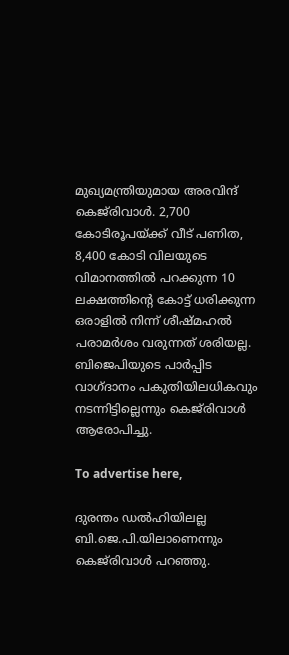മുഖ്യമന്ത്രിയുമായ അരവിന്ദ് കെജ്‌രിവാള്‍. 2,700 കോടിരൂപയ്ക്ക് വീട് പണിത, 8,400 കോടി വിലയുടെ വിമാനത്തില്‍ പറക്കുന്ന 10 ലക്ഷത്തിന്റെ കോട്ട് ധരിക്കുന്ന ഒരാളില്‍ നിന്ന് ശീഷ്മഹല്‍ പരാമര്‍ശം വരുന്നത് ശരിയല്ല. ബിജെപിയുടെ പാര്‍പ്പിട വാഗ്ദാനം പകുതിയിലധികവും നടന്നിട്ടില്ലെന്നും കെജ്‌രിവാള്‍ ആരോപിച്ചു.

To advertise here,

ദുരന്തം ഡല്‍ഹിയിലല്ല ബി.ജെ.പി.യിലാണെന്നും കെജ്‌രിവാള്‍ പറഞ്ഞു.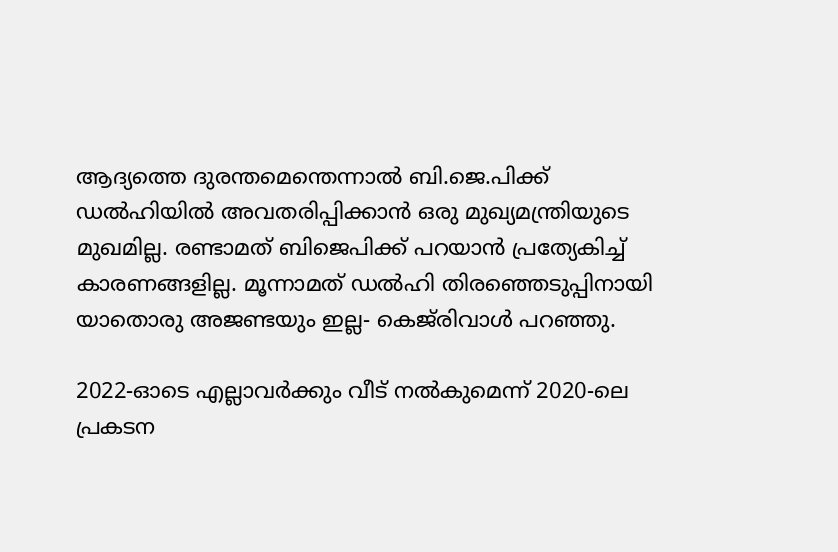ആദ്യത്തെ ദുരന്തമെന്തെന്നാല്‍ ബി.ജെ.പിക്ക് ഡല്‍ഹിയില്‍ അവതരിപ്പിക്കാന്‍ ഒരു മുഖ്യമന്ത്രിയുടെ മുഖമില്ല. രണ്ടാമത് ബിജെപിക്ക് പറയാന്‍ പ്രത്യേകിച്ച് കാരണങ്ങളില്ല. മൂന്നാമത് ഡല്‍ഹി തിരഞ്ഞെടുപ്പിനായി യാതൊരു അജണ്ടയും ഇല്ല- കെജ്‌രിവാള്‍ പറഞ്ഞു.

2022-ഓടെ എല്ലാവർക്കും വീട് നൽകുമെന്ന് 2020-ലെ പ്രകടന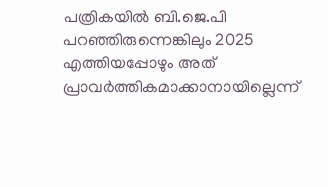പത്രികയിൽ ബി.ജെ.പി പറഞ്ഞിരുന്നെങ്കിലും 2025 എത്തിയപ്പോഴും അത് പ്രാവർത്തികമാക്കാനായില്ലെന്ന്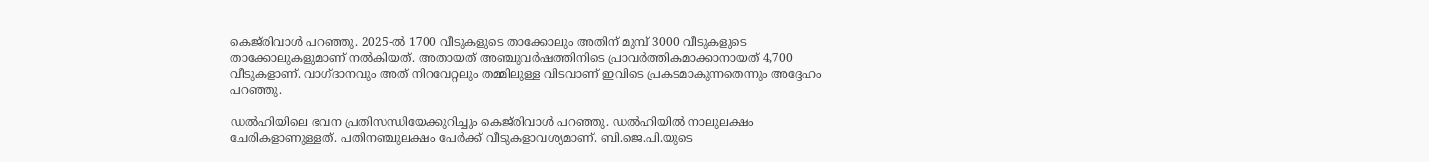കെജ്‌രിവാള്‍ പറഞ്ഞു. 2025-ൽ 1700 വീടുകളുടെ താക്കോലും അതിന് മുമ്പ് 3000 വീടുകളുടെ താക്കോലുകളുമാണ് നൽകിയത്. അതായത് അഞ്ചുവർഷത്തിനിടെ പ്രാവർത്തികമാക്കാനായത് 4,700 വീടുകളാണ്. വാഗ്ദാനവും അത് നിറവേറ്റലും തമ്മിലുള്ള വിടവാണ് ഇവിടെ പ്രകടമാകുന്നതെന്നും അദ്ദേഹം പറഞ്ഞു.

ഡൽഹിയിലെ ഭവന പ്രതിസന്ധിയേക്കുറിച്ചും കെജ്‌രിവാള്‍ പറഞ്ഞു. ഡൽഹിയിൽ നാലുലക്ഷം ചേരികളാണുള്ളത്. പതിനഞ്ചുലക്ഷം പേർക്ക് വീടുകളാവശ്യമാണ്. ബി.ജെ.പി.യുടെ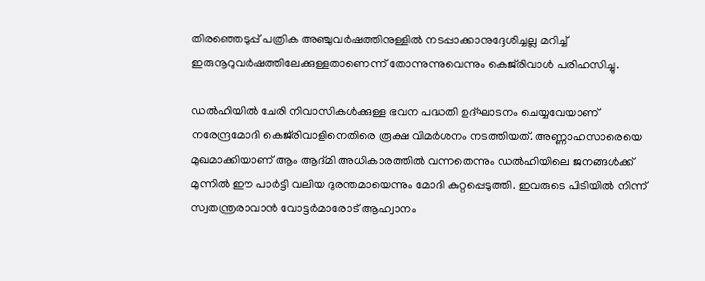തിരഞ്ഞെടുപ്പ് പത്രിക അഞ്ചുവർഷത്തിനുള്ളിൽ നടപ്പാക്കാനുദ്ദേശിച്ചല്ല മറിച്ച് ഇരുനൂറുവർഷത്തിലേക്കുള്ളതാണെന്ന് തോന്നുന്നുവെന്നും കെജ്‌രിവാള്‍ പരിഹസിച്ചു.

ഡൽഹിയിൽ ചേരി നിവാസികൾക്കുള്ള ഭവന പദ്ധതി ഉദ്ഘാടനം ചെയ്യവേയാണ് നരേന്ദ്രമോദി കെജ്‌രിവാളിനെതിരെ രൂക്ഷ വിമര്‍ശനം നടത്തിയത്‌. അണ്ണാഹസാരെയെ മുഖമാക്കിയാണ് ആം ആദ്മി അധികാരത്തില്‍ വന്നതെന്നും ഡല്‍ഹിയിലെ ജനങ്ങള്‍ക്ക് മുന്നില്‍ ഈ പാര്‍ട്ടി വലിയ ദുരന്തമായെന്നും മോദി കുറ്റപ്പെടുത്തി. ഇവരുടെ പിടിയില്‍ നിന്ന് സ്വതന്ത്രരാവാന്‍ വോട്ടര്‍മാരോട് ആഹ്വാനം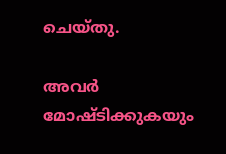ചെയ്തു.

അവര്‍ മോഷ്ടിക്കുകയും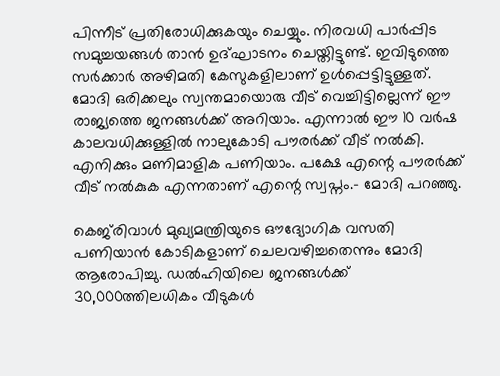പിന്നീട് പ്രതിരോധിക്കുകയും ചെയ്യും. നിരവധി പാര്‍പ്പിട സമുച്ചയങ്ങള്‍ താന്‍ ഉദ്ഘാടനം ചെയ്തിട്ടുണ്ട്. ഇവിടുത്തെ സര്‍ക്കാര്‍ അഴിമതി കേസുകളിലാണ് ഉള്‍പ്പെട്ടിട്ടുള്ളത്‌. മോദി ഒരിക്കലും സ്വന്തമായൊരു വീട് വെച്ചിട്ടില്ലെന്ന് ഈ രാജ്യത്തെ ജനങ്ങള്‍ക്ക് അറിയാം. എന്നാല്‍ ഈ 10 വര്‍ഷ കാലവധിക്കുള്ളില്‍ നാലുകോടി പൗരര്‍ക്ക്‌ വീട് നല്‍കി. എനിക്കും മണിമാളിക പണിയാം. പക്ഷേ എന്റെ പൗരര്‍ക്ക്‌ വീട് നല്‍കുക എന്നതാണ് എന്റെ സ്വപ്നം.- മോദി പറഞ്ഞു.

കെജ്‌രിവാള്‍ മുഖ്യമന്ത്രിയുടെ ഔദ്യോഗിക വസതി പണിയാന്‍ കോടികളാണ് ചെലവഴിച്ചതെന്നും മോദി ആരോപിച്ചു. ഡല്‍ഹിയിലെ ജനങ്ങള്‍ക്ക് 30,000ത്തിലധികം വീടുകള്‍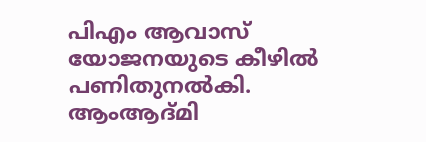പിഎം ആവാസ് യോജനയുടെ കീഴില്‍ പണിതുനല്‍കി. ആംആദ്മി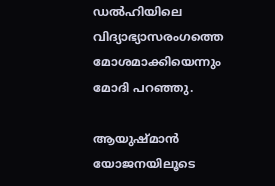ഡല്‍ഹിയിലെ വിദ്യാഭ്യാസരംഗത്തെ മോശമാക്കിയെന്നും മോദി പറഞ്ഞു.

ആയുഷ്മാന്‍ യോജനയിലൂടെ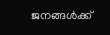ജനങ്ങള്‍ക്ക്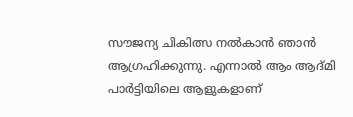സൗജന്യ ചികിത്സ നല്‍കാന്‍ ഞാന്‍ ആഗ്രഹിക്കുന്നു. എന്നാല്‍ ആം ആദ്മി പാര്‍ട്ടിയിലെ ആളുകളാണ്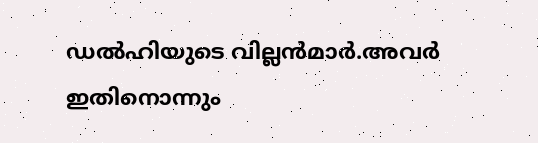ഡല്‍ഹിയുടെ വില്ലന്‍മാര്‍.അവര്‍ ഇതിനൊന്നും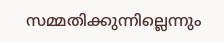സമ്മതിക്കുന്നില്ലെന്നും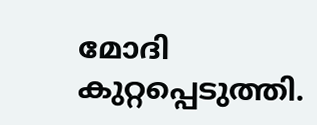മോദി കുറ്റപ്പെടുത്തി.